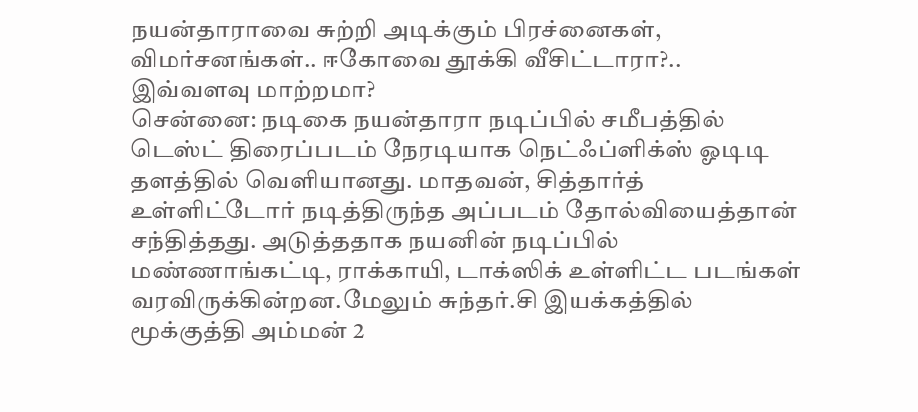நயன்தாராவை சுற்றி அடிக்கும் பிரச்னைகள், விமர்சனங்கள்.. ஈகோவை தூக்கி வீசிட்டாரா?.. இவ்வளவு மாற்றமா?
சென்னை: நடிகை நயன்தாரா நடிப்பில் சமீபத்தில் டெஸ்ட் திரைப்படம் நேரடியாக நெட்ஃப்ளிக்ஸ் ஓடிடி தளத்தில் வெளியானது. மாதவன், சித்தார்த் உள்ளிட்டோர் நடித்திருந்த அப்படம் தோல்வியைத்தான் சந்தித்தது. அடுத்ததாக நயனின் நடிப்பில் மண்ணாங்கட்டி, ராக்காயி, டாக்ஸிக் உள்ளிட்ட படங்கள் வரவிருக்கின்றன.மேலும் சுந்தர்.சி இயக்கத்தில் மூக்குத்தி அம்மன் 2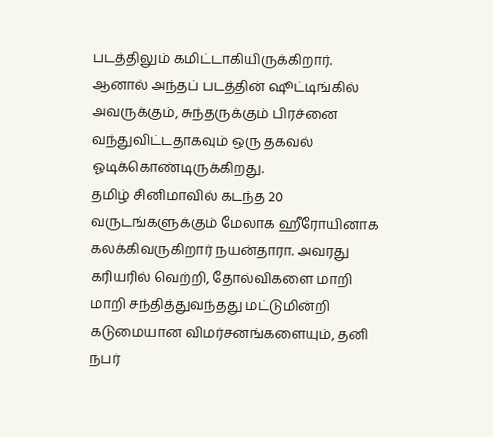படத்திலும் கமிட்டாகியிருக்கிறார். ஆனால் அந்தப் படத்தின் ஷூட்டிங்கில் அவருக்கும், சுந்தருக்கும் பிரச்னை வந்துவிட்டதாகவும் ஒரு தகவல் ஓடிக்கொண்டிருக்கிறது.
தமிழ் சினிமாவில் கடந்த 20 வருடங்களுக்கும் மேலாக ஹீரோயினாக கலக்கிவருகிறார் நயன்தாரா. அவரது கரியரில் வெற்றி, தோல்விகளை மாறி மாறி சந்தித்துவந்தது மட்டுமின்றி கடுமையான விமர்சனங்களையும், தனி நபர்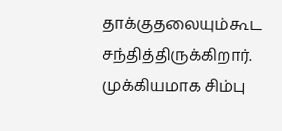தாக்குதலையும்கூட சந்தித்திருக்கிறார். முக்கியமாக சிம்பு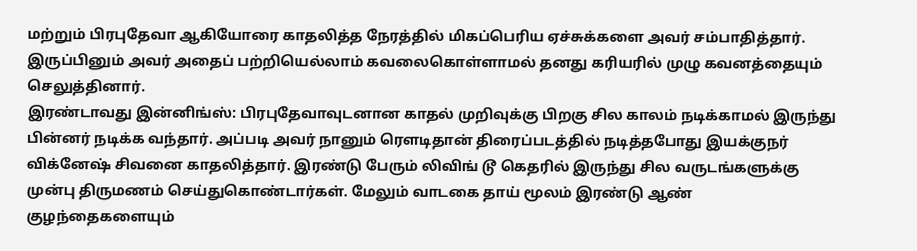மற்றும் பிரபுதேவா ஆகியோரை காதலித்த நேரத்தில் மிகப்பெரிய ஏச்சுக்களை அவர் சம்பாதித்தார். இருப்பினும் அவர் அதைப் பற்றியெல்லாம் கவலைகொள்ளாமல் தனது கரியரில் முழு கவனத்தையும் செலுத்தினார்.
இரண்டாவது இன்னிங்ஸ்: பிரபுதேவாவுடனான காதல் முறிவுக்கு பிறகு சில காலம் நடிக்காமல் இருந்து பின்னர் நடிக்க வந்தார். அப்படி அவர் நானும் ரௌடிதான் திரைப்படத்தில் நடித்தபோது இயக்குநர் விக்னேஷ் சிவனை காதலித்தார். இரண்டு பேரும் லிவிங் டூ கெதரில் இருந்து சில வருடங்களுக்கு முன்பு திருமணம் செய்துகொண்டார்கள். மேலும் வாடகை தாய் மூலம் இரண்டு ஆண் குழந்தைகளையும்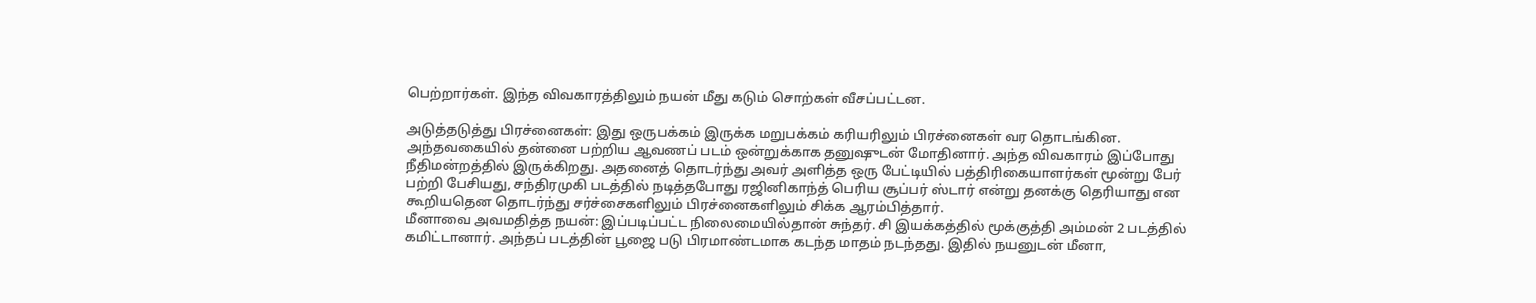பெற்றார்கள். இந்த விவகாரத்திலும் நயன் மீது கடும் சொற்கள் வீசப்பட்டன.

அடுத்தடுத்து பிரச்னைகள்: இது ஒருபக்கம் இருக்க மறுபக்கம் கரியரிலும் பிரச்னைகள் வர தொடங்கின. அந்தவகையில் தன்னை பற்றிய ஆவணப் படம் ஒன்றுக்காக தனுஷுடன் மோதினார். அந்த விவகாரம் இப்போது நீதிமன்றத்தில் இருக்கிறது. அதனைத் தொடர்ந்து அவர் அளித்த ஒரு பேட்டியில் பத்திரிகையாளர்கள் மூன்று பேர் பற்றி பேசியது, சந்திரமுகி படத்தில் நடித்தபோது ரஜினிகாந்த் பெரிய சூப்பர் ஸ்டார் என்று தனக்கு தெரியாது என கூறியதென தொடர்ந்து சர்ச்சைகளிலும் பிரச்னைகளிலும் சிக்க ஆரம்பித்தார்.
மீனாவை அவமதித்த நயன்: இப்படிப்பட்ட நிலைமையில்தான் சுந்தர். சி இயக்கத்தில் மூக்குத்தி அம்மன் 2 படத்தில் கமிட்டானார். அந்தப் படத்தின் பூஜை படு பிரமாண்டமாக கடந்த மாதம் நடந்தது. இதில் நயனுடன் மீனா,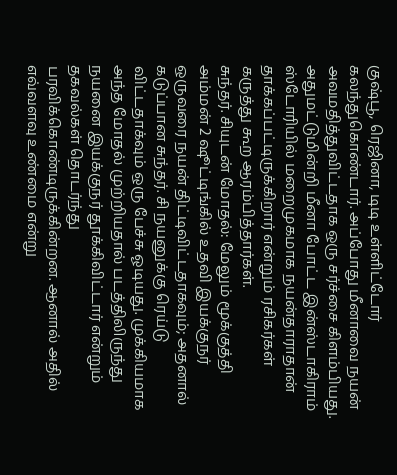குஷ்பூ, ரெஜினா, டிடி உள்ளிட்டோர் கலந்துகொண்டார். அப்போது மீனாவை நயன் அவமதித்துவிட்டதாக ஒரு சர்ச்சை கிளம்பியது. அதுமட்டுமின்றி மீனா போட்ட இன்ஸ்டாகிராம் ஸ்டோரியில் மறைமுகமாக நயன்தாராதான் தாக்கப்பட்டிருக்கிறார் என்றும் ரசிகர்கள் கருத்து கூற ஆரம்பித்தார்கள்.
சுந்தர். சியுடன் மோதல்: மேலும் மூக்குத்தி அம்மன் 2 ஷூட்டிங்கில் உதவி இயக்குநர் ஒருவரை நயன் திட்டிவிட்டதாகவும்; அதனால் கடுப்பான சுந்தர். சி நயனுக்கு ரெய்டு விட்டதாக்வும் ஒரு பேச்சு ஓடியது. முக்கியமாக அந்த மோதல் முற்றியதால் படத்திலிருந்து நயனை இயக்குநர் தூக்கிவிட்டார் என்றும் தகவல்கள் தொடர்ந்து பரவிக்கொண்டிருக்கின்றன. ஆனால் அதில் எவ்வளவு உண்மை என்று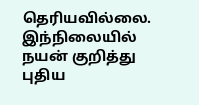தெரியவில்லை. இந்நிலையில் நயன் குறித்து புதிய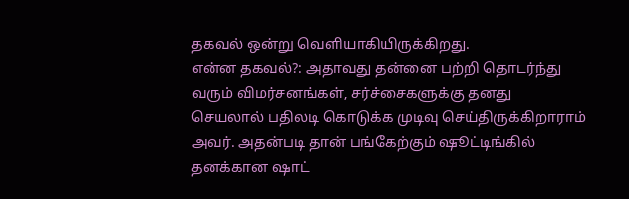தகவல் ஒன்று வெளியாகியிருக்கிறது.
என்ன தகவல்?: அதாவது தன்னை பற்றி தொடர்ந்து வரும் விமர்சனங்கள், சர்ச்சைகளுக்கு தனது செயலால் பதிலடி கொடுக்க முடிவு செய்திருக்கிறாராம் அவர். அதன்படி தான் பங்கேற்கும் ஷூட்டிங்கில் தனக்கான ஷாட்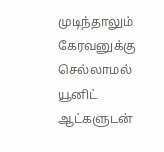முடிந்தாலும் கேரவனுக்கு செல்லாமல் யூனிட் ஆட்களுடன்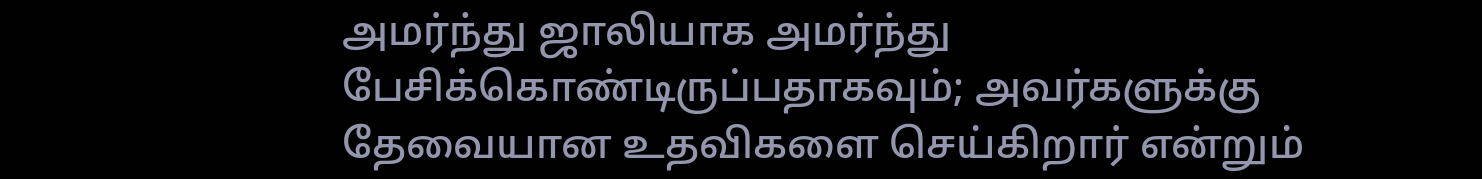அமர்ந்து ஜாலியாக அமர்ந்து பேசிக்கொண்டிருப்பதாகவும்; அவர்களுக்கு தேவையான உதவிகளை செய்கிறார் என்றும்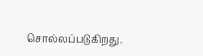சொல்லப்படுகிறது.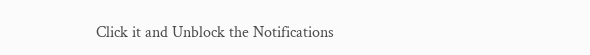Click it and Unblock the Notifications